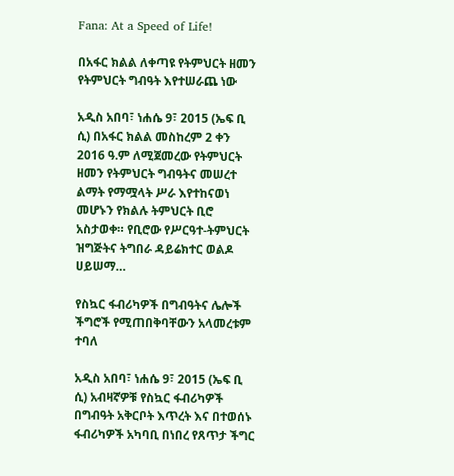Fana: At a Speed of Life!

በአፋር ክልል ለቀጣዩ የትምህርት ዘመን የትምህርት ግብዓት እየተሠራጨ ነው

አዲስ አበባ፣ ነሐሴ 9፣ 2015 (ኤፍ ቢ ሲ) በአፋር ክልል መስከረም 2 ቀን 2016 ዓ.ም ለሚጀመረው የትምህርት ዘመን የትምህርት ግብዓትና መሠረተ ልማት የማሟላት ሥራ እየተከናወነ መሆኑን የክልሉ ትምህርት ቢሮ አስታወቀ። የቢሮው የሥርዓተ-ትምህርት ዝግጅትና ትግበራ ዳይሬክተር ወልዶ ሀይሠማ…

የስኳር ፋብሪካዎች በግብዓትና ሌሎች ችግሮች የሚጠበቅባቸውን አላመረቱም ተባለ

አዲስ አበባ፣ ነሐሴ 9፣ 2015 (ኤፍ ቢ ሲ) አብዛኛዎቹ የስኳር ፋብሪካዎች በግብዓት አቅርቦት እጥረት እና በተወሰኑ ፋብሪካዎች አካባቢ በነበረ የጸጥታ ችግር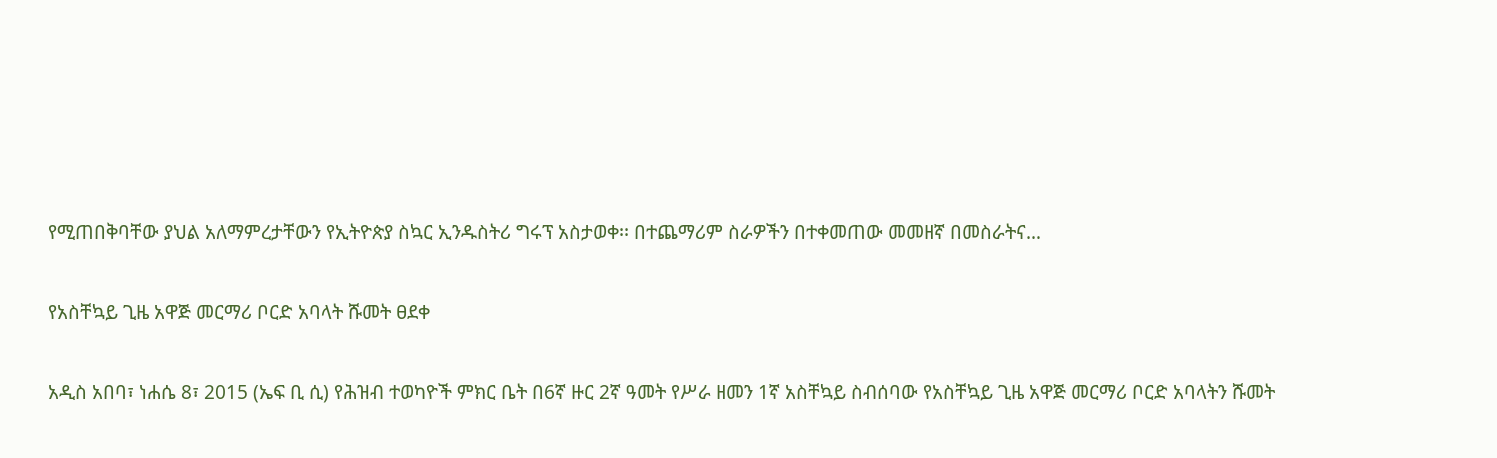የሚጠበቅባቸው ያህል አለማምረታቸውን የኢትዮጵያ ስኳር ኢንዱስትሪ ግሩፕ አስታወቀ፡፡ በተጨማሪም ስራዎችን በተቀመጠው መመዘኛ በመስራትና…

የአስቸኳይ ጊዜ አዋጅ መርማሪ ቦርድ አባላት ሹመት ፀደቀ

አዲስ አበባ፣ ነሐሴ 8፣ 2015 (ኤፍ ቢ ሲ) የሕዝብ ተወካዮች ምክር ቤት በ6ኛ ዙር 2ኛ ዓመት የሥራ ዘመን 1ኛ አስቸኳይ ስብሰባው የአስቸኳይ ጊዜ አዋጅ መርማሪ ቦርድ አባላትን ሹመት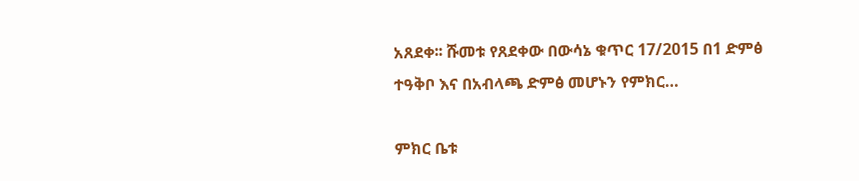አጸደቀ፡፡ ሹመቱ የጸደቀው በውሳኔ ቁጥር 17/2015 በ1 ድምፅ ተዓቅቦ እና በአብላጫ ድምፅ መሆኑን የምክር…

ምክር ቤቱ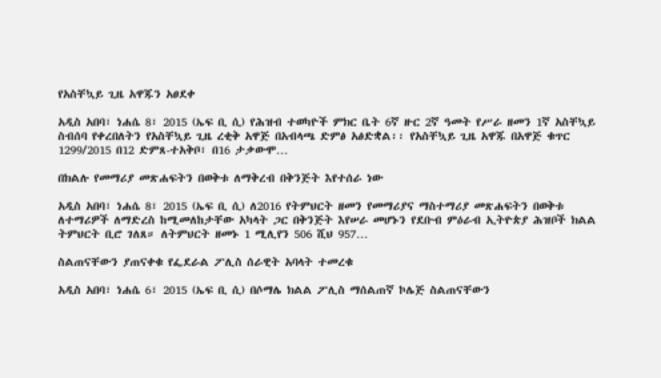የአስቸኳይ ጊዜ አዋጁን አፀደቀ

አዲስ አበባ፣ ነሐሴ 8፣ 2015 (ኤፍ ቢ ሲ) የሕዝብ ተወካዮች ምክር ቤት 6ኛ ዙር 2ኛ ዓመት የሥራ ዘመን 1ኛ አስቸኳይ ስብሰባ የቀረበለትን የአስቸኳይ ጊዜ ረቂቅ አዋጅ በአብላጫ ድምፅ አፅድቋል፡፡ የአስቸኳይ ጊዜ አዋጁ በአዋጅ ቁጥር 1299/2015 በ12 ድምጸ-ተአቅቦ፣ በ16 ታቃውሞ…

በክልሉ የመማሪያ መጽሐፍትን በወቅቱ ለማቅረብ በቅንጅት እየተሰራ ነው

አዲስ አበባ፣ ነሐሴ 8፣ 2015 (ኤፍ ቢ ሲ) ለ2016 የትምህርት ዘመን የመማሪያና ማስተማሪያ መጽሐፍትን በወቅቱ ለተማሪዎች ለማድረስ ከሚመለከታቸው አካላት ጋር በቅንጅት እየሠራ መሆኑን የደቡብ ምዕራብ ኢትዮጵያ ሕዝቦች ክልል ትምህርት ቢሮ ገለጸ። ለትምህርት ዘመኑ 1 ሚሊየን 506 ሺህ 957…

ስልጠናቸውን ያጠናቀቁ የፌደራል ፖሊስ ሰራዊት አባላት ተመረቁ

አዲስ አበባ፣ ነሐሴ 6፣ 2015 (ኤፍ ቢ ሲ) በሶማሌ ክልል ፖሊስ ማሰልጠኛ ኮሌጅ ስልጠናቸውን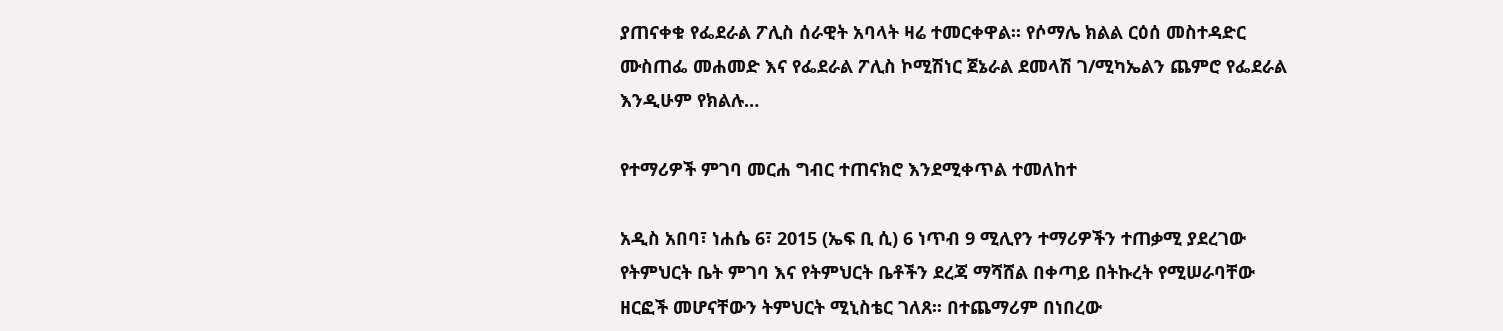ያጠናቀቁ የፌደራል ፖሊስ ሰራዊት አባላት ዛሬ ተመርቀዋል፡፡ የሶማሌ ክልል ርዕሰ መስተዳድር ሙስጠፌ መሐመድ እና የፌደራል ፖሊስ ኮሚሽነር ጀኔራል ደመላሽ ገ/ሚካኤልን ጨምሮ የፌደራል እንዲሁም የክልሉ…

የተማሪዎች ምገባ መርሐ ግብር ተጠናክሮ እንደሚቀጥል ተመለከተ

አዲስ አበባ፣ ነሐሴ 6፣ 2015 (ኤፍ ቢ ሲ) 6 ነጥብ 9 ሚሊየን ተማሪዎችን ተጠቃሚ ያደረገው የትምህርት ቤት ምገባ እና የትምህርት ቤቶችን ደረጃ ማሻሸል በቀጣይ በትኩረት የሚሠራባቸው ዘርፎች መሆናቸውን ትምህርት ሚኒስቴር ገለጸ፡፡ በተጨማሪም በነበረው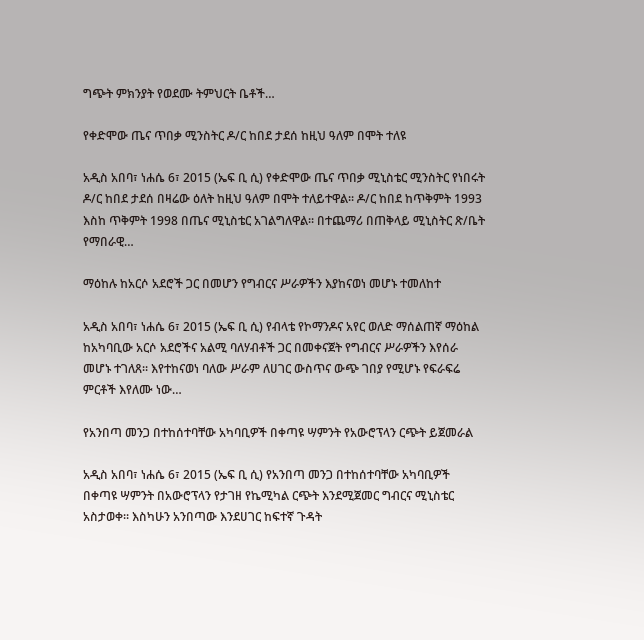ግጭት ምክንያት የወደሙ ትምህርት ቤቶች…

የቀድሞው ጤና ጥበቃ ሚንስትር ዶ/ር ከበደ ታደሰ ከዚህ ዓለም በሞት ተለዩ

አዲስ አበባ፣ ነሐሴ 6፣ 2015 (ኤፍ ቢ ሲ) የቀድሞው ጤና ጥበቃ ሚኒስቴር ሚንስትር የነበሩት ዶ/ር ከበደ ታደሰ በዛሬው ዕለት ከዚህ ዓለም በሞት ተለይተዋል፡፡ ዶ/ር ከበደ ከጥቅምት 1993 እስከ ጥቅምት 1998 በጤና ሚኒስቴር አገልግለዋል፡፡ በተጨማሪ በጠቅላይ ሚኒስትር ጽ/ቤት የማበራዊ…

ማዕከሉ ከአርሶ አደሮች ጋር በመሆን የግብርና ሥራዎችን እያከናወነ መሆኑ ተመለከተ

አዲስ አበባ፣ ነሐሴ 6፣ 2015 (ኤፍ ቢ ሲ) የብላቴ የኮማንዶና አየር ወለድ ማሰልጠኛ ማዕከል ከአካባቢው አርሶ አደሮችና አልሚ ባለሃብቶች ጋር በመቀናጀት የግብርና ሥራዎችን እየሰራ መሆኑ ተገለጸ፡፡ እየተከናወነ ባለው ሥራም ለሀገር ውስጥና ውጭ ገበያ የሚሆኑ የፍራፍሬ ምርቶች እየለሙ ነው…

የአንበጣ መንጋ በተከሰተባቸው አካባቢዎች በቀጣዩ ሣምንት የአውሮፕላን ርጭት ይጀመራል

አዲስ አበባ፣ ነሐሴ 6፣ 2015 (ኤፍ ቢ ሲ) የአንበጣ መንጋ በተከሰተባቸው አካባቢዎች በቀጣዩ ሣምንት በአውሮፕላን የታገዘ የኬሚካል ርጭት እንደሚጀመር ግብርና ሚኒስቴር አስታወቀ፡፡ እስካሁን አንበጣው እንደሀገር ከፍተኛ ጉዳት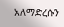አለማድረሱን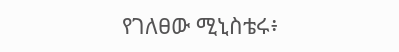የገለፀው ሚኒስቴሩ፥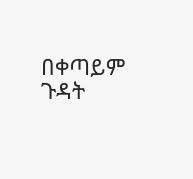በቀጣይም ጉዳት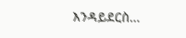እንዳይደርስ…